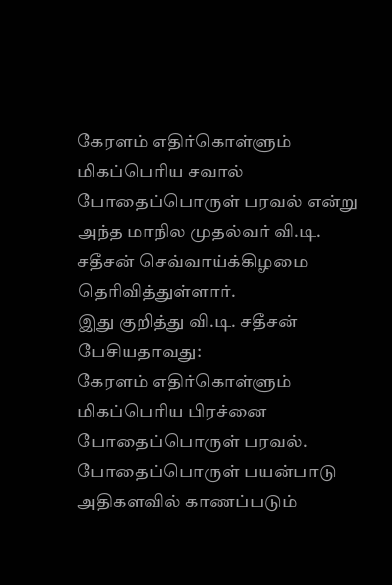கேரளம் எதிர்கொள்ளும் மிகப்பெரிய சவால் போதைப்பொருள் பரவல் என்று அந்த மாநில முதல்வர் வி.டி. சதீசன் செவ்வாய்க்கிழமை தெரிவித்துள்ளார்.
இது குறித்து வி.டி. சதீசன் பேசியதாவது:
கேரளம் எதிர்கொள்ளும் மிகப்பெரிய பிரச்னை போதைப்பொருள் பரவல். போதைப்பொருள் பயன்பாடு அதிகளவில் காணப்படும்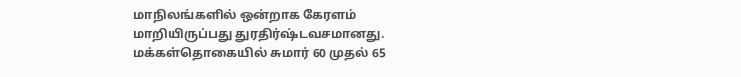மாநிலங்களில் ஒன்றாக கேரளம் மாறியிருப்பது துரதிர்ஷ்டவசமானது.
மக்கள்தொகையில் சுமார் 60 முதல் 65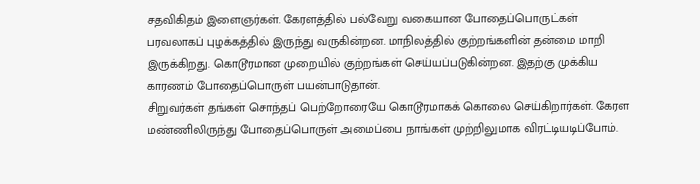சதவிகிதம் இளைஞர்கள். கேரளத்தில் பல்வேறு வகையான போதைப்பொருட்கள் பரவலாகப் புழக்கத்தில் இருந்து வருகின்றன. மாநிலத்தில் குற்றங்களின் தன்மை மாறி இருக்கிறது. கொடூரமான முறையில் குற்றங்கள் செய்யப்படுகின்றன. இதற்கு முக்கிய காரணம் போதைப்பொருள் பயன்பாடுதான்.
சிறுவர்கள் தங்கள் சொந்தப் பெற்றோரையே கொடூரமாகக் கொலை செய்கிறார்கள். கேரள மண்ணிலிருந்து போதைப்பொருள் அமைப்பை நாங்கள் முற்றிலுமாக விரட்டியடிப்போம்.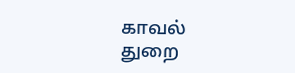காவல் துறை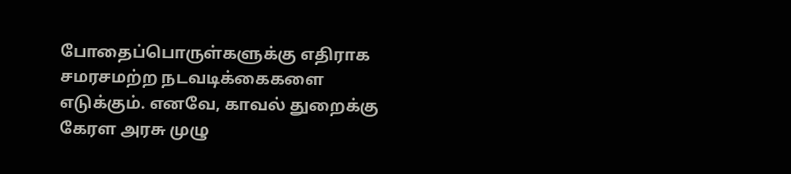போதைப்பொருள்களுக்கு எதிராக சமரசமற்ற நடவடிக்கைகளை எடுக்கும். எனவே, காவல் துறைக்கு கேரள அரசு முழு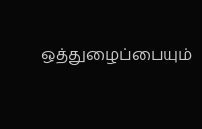ஒத்துழைப்பையும்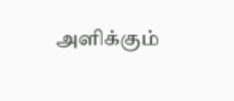அளிக்கும்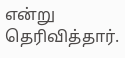என்று தெரிவித்தார்.